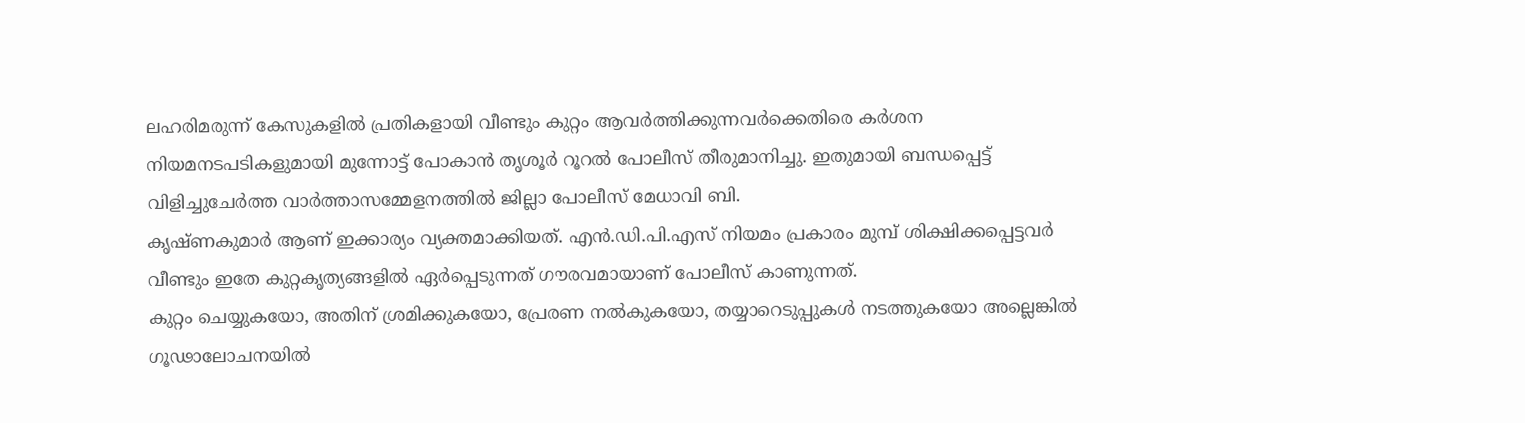ലഹരിമരുന്ന് കേസുകളിൽ പ്രതികളായി വീണ്ടും കുറ്റം ആവർത്തിക്കുന്നവർക്കെതിരെ കർശന നിയമനടപടികളുമായി മുന്നോട്ട് പോകാൻ തൃശൂർ റൂറൽ പോലീസ് തീരുമാനിച്ചു. ഇതുമായി ബന്ധപ്പെട്ട് വിളിച്ചുചേർത്ത വാർത്താസമ്മേളനത്തിൽ ജില്ലാ പോലീസ് മേധാവി ബി.
കൃഷ്ണകുമാർ ആണ് ഇക്കാര്യം വ്യക്തമാക്കിയത്. എൻ.ഡി.പി.എസ് നിയമം പ്രകാരം മുമ്പ് ശിക്ഷിക്കപ്പെട്ടവർ വീണ്ടും ഇതേ കുറ്റകൃത്യങ്ങളിൽ ഏർപ്പെടുന്നത് ഗൗരവമായാണ് പോലീസ് കാണുന്നത്.
കുറ്റം ചെയ്യുകയോ, അതിന് ശ്രമിക്കുകയോ, പ്രേരണ നൽകുകയോ, തയ്യാറെടുപ്പുകൾ നടത്തുകയോ അല്ലെങ്കിൽ ഗൂഢാലോചനയിൽ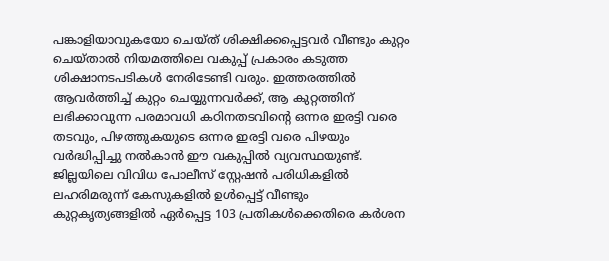പങ്കാളിയാവുകയോ ചെയ്ത് ശിക്ഷിക്കപ്പെട്ടവർ വീണ്ടും കുറ്റം ചെയ്താൽ നിയമത്തിലെ വകുപ്പ് പ്രകാരം കടുത്ത ശിക്ഷാനടപടികൾ നേരിടേണ്ടി വരും. ഇത്തരത്തിൽ ആവർത്തിച്ച് കുറ്റം ചെയ്യുന്നവർക്ക്, ആ കുറ്റത്തിന് ലഭിക്കാവുന്ന പരമാവധി കഠിനതടവിൻ്റെ ഒന്നര ഇരട്ടി വരെ തടവും, പിഴത്തുകയുടെ ഒന്നര ഇരട്ടി വരെ പിഴയും വർദ്ധിപ്പിച്ചു നൽകാൻ ഈ വകുപ്പിൽ വ്യവസ്ഥയുണ്ട്.
ജില്ലയിലെ വിവിധ പോലീസ് സ്റ്റേഷൻ പരിധികളിൽ ലഹരിമരുന്ന് കേസുകളിൽ ഉൾപ്പെട്ട് വീണ്ടും കുറ്റകൃത്യങ്ങളിൽ ഏർപ്പെട്ട 103 പ്രതികൾക്കെതിരെ കർശന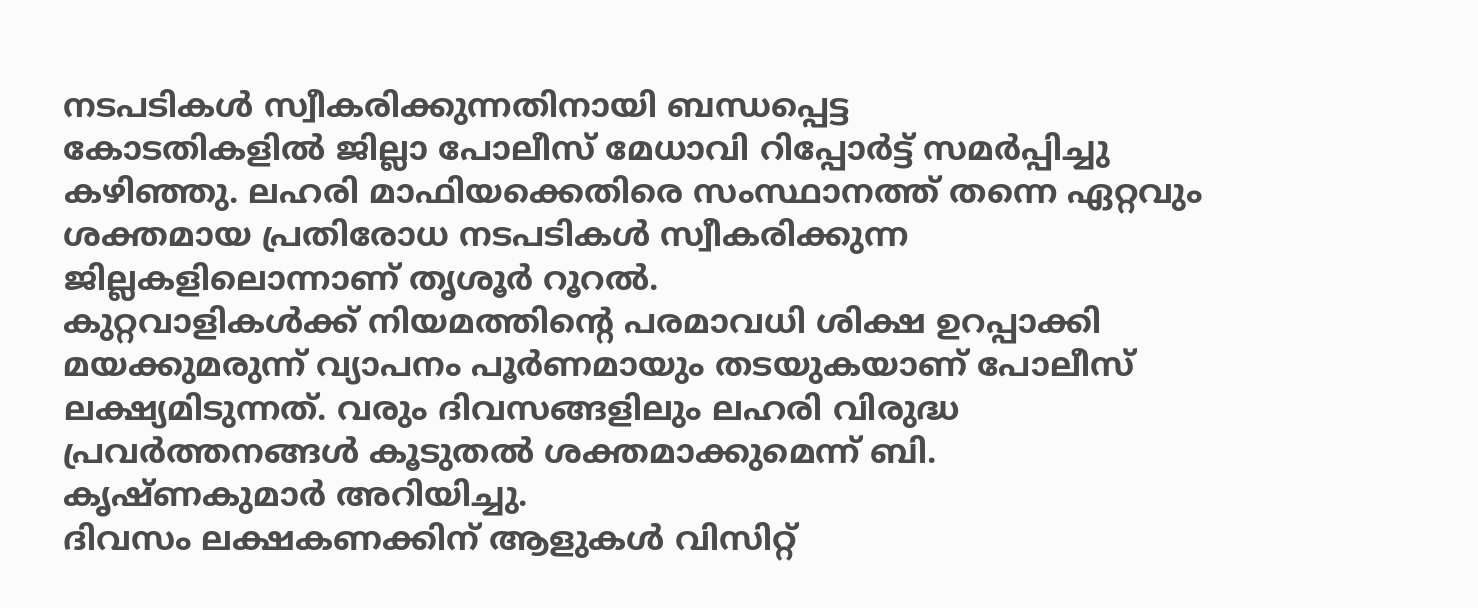നടപടികൾ സ്വീകരിക്കുന്നതിനായി ബന്ധപ്പെട്ട
കോടതികളിൽ ജില്ലാ പോലീസ് മേധാവി റിപ്പോർട്ട് സമർപ്പിച്ചു കഴിഞ്ഞു. ലഹരി മാഫിയക്കെതിരെ സംസ്ഥാനത്ത് തന്നെ ഏറ്റവും ശക്തമായ പ്രതിരോധ നടപടികൾ സ്വീകരിക്കുന്ന ജില്ലകളിലൊന്നാണ് തൃശൂർ റൂറൽ.
കുറ്റവാളികൾക്ക് നിയമത്തിന്റെ പരമാവധി ശിക്ഷ ഉറപ്പാക്കി മയക്കുമരുന്ന് വ്യാപനം പൂർണമായും തടയുകയാണ് പോലീസ് ലക്ഷ്യമിടുന്നത്. വരും ദിവസങ്ങളിലും ലഹരി വിരുദ്ധ പ്രവർത്തനങ്ങൾ കൂടുതൽ ശക്തമാക്കുമെന്ന് ബി.
കൃഷ്ണകുമാർ അറിയിച്ചു.
ദിവസം ലക്ഷകണക്കിന് ആളുകൾ വിസിറ്റ്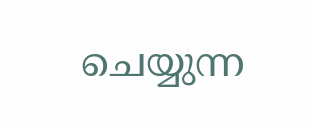ചെയ്യുന്ന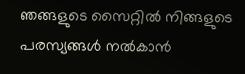ഞങ്ങളുടെ സൈറ്റിൽ നിങ്ങളുടെ പരസ്യങ്ങൾ നൽകാൻ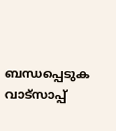ബന്ധപ്പെടുക വാട്സാപ്പ്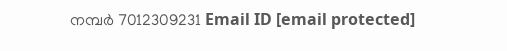നമ്പർ 7012309231 Email ID [email protected]